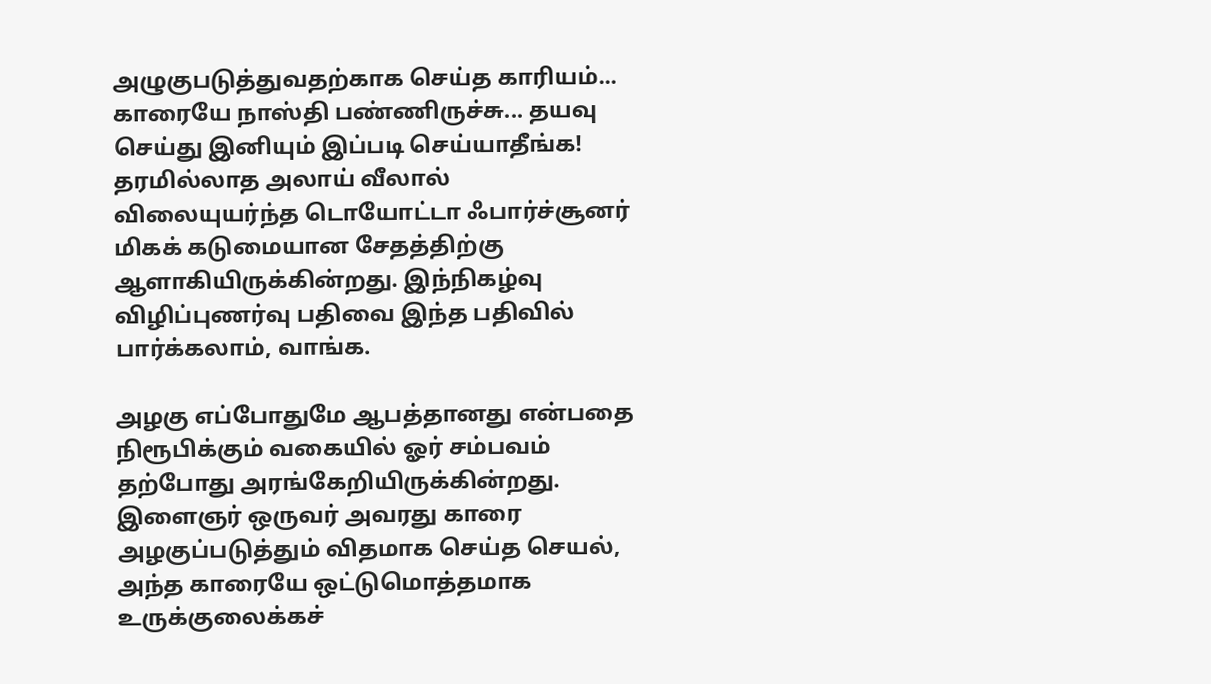அழுகுபடுத்துவதற்காக செய்த காரியம்... காரையே நாஸ்தி பண்ணிருச்சு... தயவு செய்து இனியும் இப்படி செய்யாதீங்க!
தரமில்லாத அலாய் வீலால் விலையுயர்ந்த டொயோட்டா ஃபார்ச்சூனர் மிகக் கடுமையான சேதத்திற்கு ஆளாகியிருக்கின்றது. இந்நிகழ்வு விழிப்புணர்வு பதிவை இந்த பதிவில் பார்க்கலாம், வாங்க.

அழகு எப்போதுமே ஆபத்தானது என்பதை நிரூபிக்கும் வகையில் ஓர் சம்பவம் தற்போது அரங்கேறியிருக்கின்றது. இளைஞர் ஒருவர் அவரது காரை அழகுப்படுத்தும் விதமாக செய்த செயல், அந்த காரையே ஒட்டுமொத்தமாக உருக்குலைக்கச்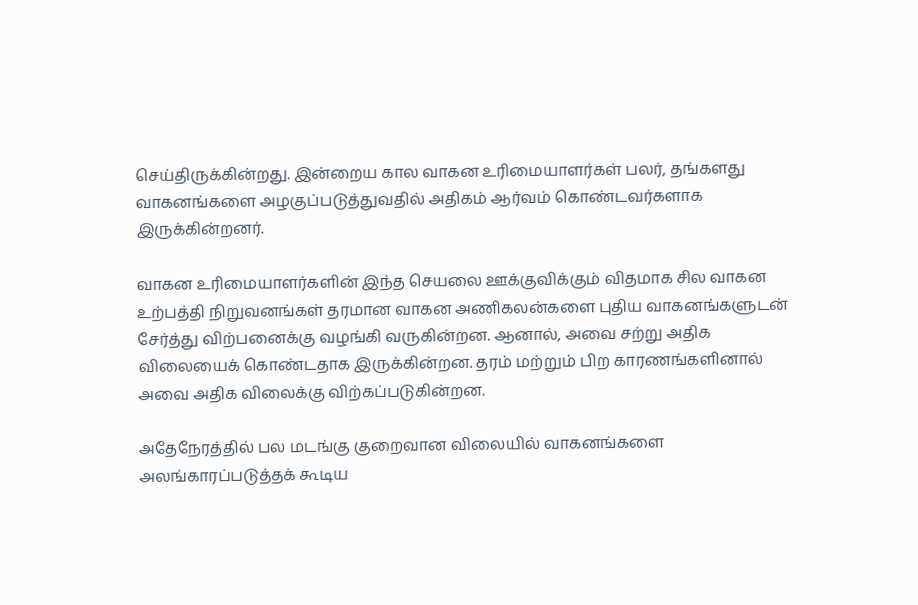செய்திருக்கின்றது. இன்றைய கால வாகன உரிமையாளர்கள் பலர், தங்களது வாகனங்களை அழகுப்படுத்துவதில் அதிகம் ஆர்வம் கொண்டவர்களாக இருக்கின்றனர்.

வாகன உரிமையாளர்களின் இந்த செயலை ஊக்குவிக்கும் விதமாக சில வாகன உற்பத்தி நிறுவனங்கள் தரமான வாகன அணிகலன்களை புதிய வாகனங்களுடன் சேர்த்து விற்பனைக்கு வழங்கி வருகின்றன. ஆனால், அவை சற்று அதிக விலையைக் கொண்டதாக இருக்கின்றன. தரம் மற்றும் பிற காரணங்களினால் அவை அதிக விலைக்கு விற்கப்படுகின்றன.

அதேநேரத்தில் பல மடங்கு குறைவான விலையில் வாகனங்களை அலங்காரப்படுத்தக் கூடிய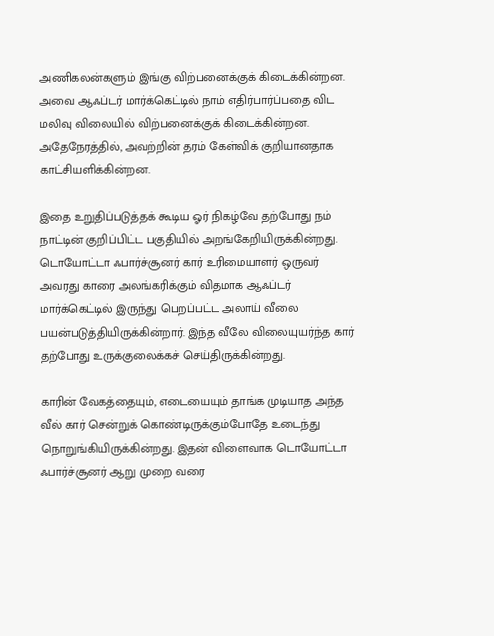அணிகலன்களும் இங்கு விற்பனைக்குக் கிடைக்கின்றன. அவை ஆஃப்டர் மார்க்கெட்டில் நாம் எதிர்பார்ப்பதை விட மலிவு விலையில் விற்பனைக்குக் கிடைக்கின்றன. அதேநேரத்தில், அவற்றின் தரம் கேள்விக் குறியானதாக காட்சியளிக்கின்றன.

இதை உறுதிப்படுத்தக் கூடிய ஓர் நிகழ்வே தற்போது நம் நாட்டின் குறிப்பிட்ட பகுதியில் அறங்கேறியிருக்கின்றது. டொயோட்டா ஃபார்ச்சூனர் கார் உரிமையாளர் ஒருவர் அவரது காரை அலங்கரிக்கும் விதமாக ஆஃப்டர் மார்க்கெட்டில் இருந்து பெறப்பட்ட அலாய் வீலை பயன்படுத்தியிருக்கின்றார். இந்த வீலே விலையுயர்ந்த கார் தற்போது உருக்குலைக்கச் செய்திருக்கின்றது.

காரின் வேகத்தையும், எடையையும் தாங்க முடியாத அந்த வீல் கார் சென்றுக் கொண்டிருக்கும்போதே உடைந்து நொறுங்கியிருக்கின்றது. இதன் விளைவாக டொயோட்டா ஃபார்ச்சூனர் ஆறு முறை வரை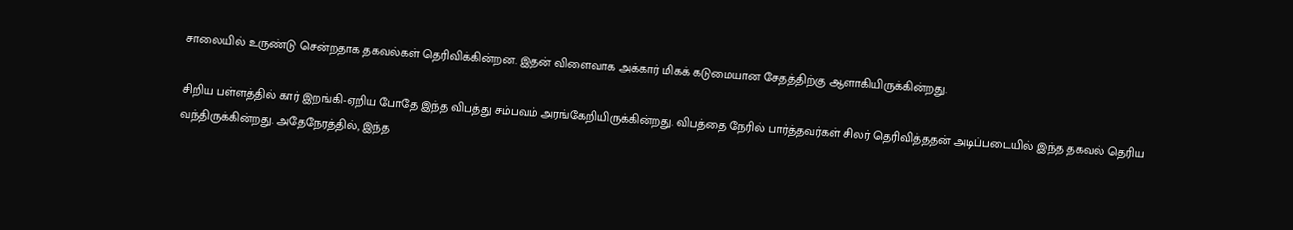சாலையில் உருண்டு சென்றதாக தகவல்கள் தெரிவிக்கின்றன. இதன் விளைவாக அக்கார் மிகக் கடுமையான சேதத்திற்கு ஆளாகியிருக்கின்றது.

சிறிய பள்ளத்தில் கார் இறங்கி-ஏறிய போதே இந்த விபத்து சம்பவம் அரங்கேறியிருக்கின்றது. விபத்தை நேரில் பார்த்தவர்கள் சிலர் தெரிவித்ததன் அடிப்படையில் இந்த தகவல் தெரிய வந்திருக்கின்றது. அதேநேரத்தில், இந்த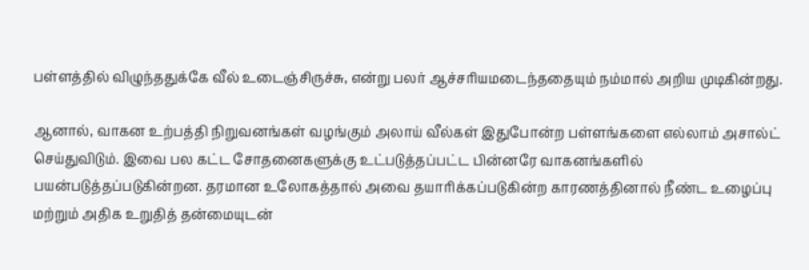பள்ளத்தில் விழுந்ததுக்கே வீல் உடைஞ்சிருச்சு, என்று பலர் ஆச்சரியமடைந்ததையும் நம்மால் அறிய முடிகின்றது.

ஆனால், வாகன உற்பத்தி நிறுவனங்கள் வழங்கும் அலாய் வீல்கள் இதுபோன்ற பள்ளங்களை எல்லாம் அசால்ட் செய்துவிடும். இவை பல கட்ட சோதனைகளுக்கு உட்படுத்தப்பட்ட பின்னரே வாகனங்களில் பயன்படுத்தப்படுகின்றன. தரமான உலோகத்தால் அவை தயாரிக்கப்படுகின்ற காரணத்தினால் நீண்ட உழைப்பு மற்றும் அதிக உறுதித் தன்மையுடன்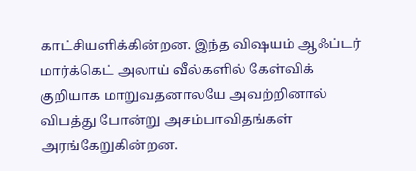காட்சியளிக்கின்றன. இந்த விஷயம் ஆஃப்டர் மார்க்கெட் அலாய் வீல்களில் கேள்விக் குறியாக மாறுவதனாலயே அவற்றினால் விபத்து போன்று அசம்பாவிதங்கள் அரங்கேறுகின்றன.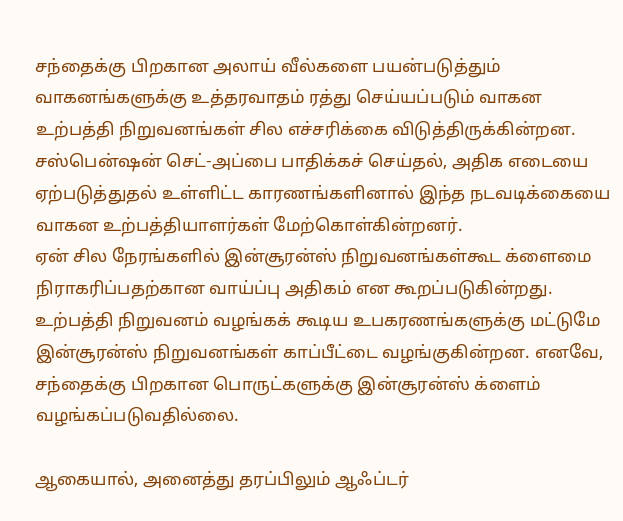சந்தைக்கு பிறகான அலாய் வீல்களை பயன்படுத்தும் வாகனங்களுக்கு உத்தரவாதம் ரத்து செய்யப்படும் வாகன உற்பத்தி நிறுவனங்கள் சில எச்சரிக்கை விடுத்திருக்கின்றன. சஸ்பென்ஷன் செட்-அப்பை பாதிக்கச் செய்தல், அதிக எடையை ஏற்படுத்துதல் உள்ளிட்ட காரணங்களினால் இந்த நடவடிக்கையை வாகன உற்பத்தியாளர்கள் மேற்கொள்கின்றனர்.
ஏன் சில நேரங்களில் இன்சூரன்ஸ் நிறுவனங்கள்கூட க்ளைமை நிராகரிப்பதற்கான வாய்ப்பு அதிகம் என கூறப்படுகின்றது. உற்பத்தி நிறுவனம் வழங்கக் கூடிய உபகரணங்களுக்கு மட்டுமே இன்சூரன்ஸ் நிறுவனங்கள் காப்பீட்டை வழங்குகின்றன. எனவே, சந்தைக்கு பிறகான பொருட்களுக்கு இன்சூரன்ஸ் க்ளைம் வழங்கப்படுவதில்லை.

ஆகையால், அனைத்து தரப்பிலும் ஆஃப்டர்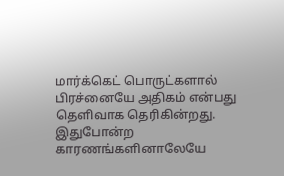மார்க்கெட் பொருட்களால் பிரச்னையே அதிகம் என்பது தெளிவாக தெரிகின்றது. இதுபோன்ற காரணங்களினாலேயே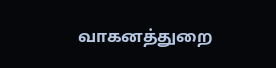வாகனத்துறை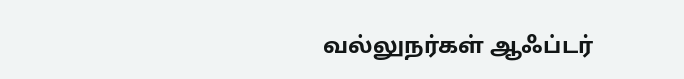வல்லுநர்கள் ஆஃப்டர்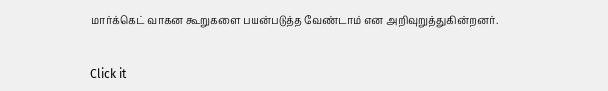மார்க்கெட் வாகன கூறுகளை பயன்படுத்த வேண்டாம் என அறிவுறுத்துகின்றனர்.


Click it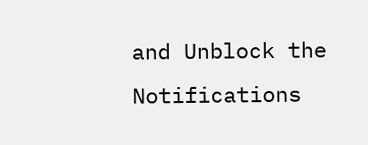and Unblock the Notifications